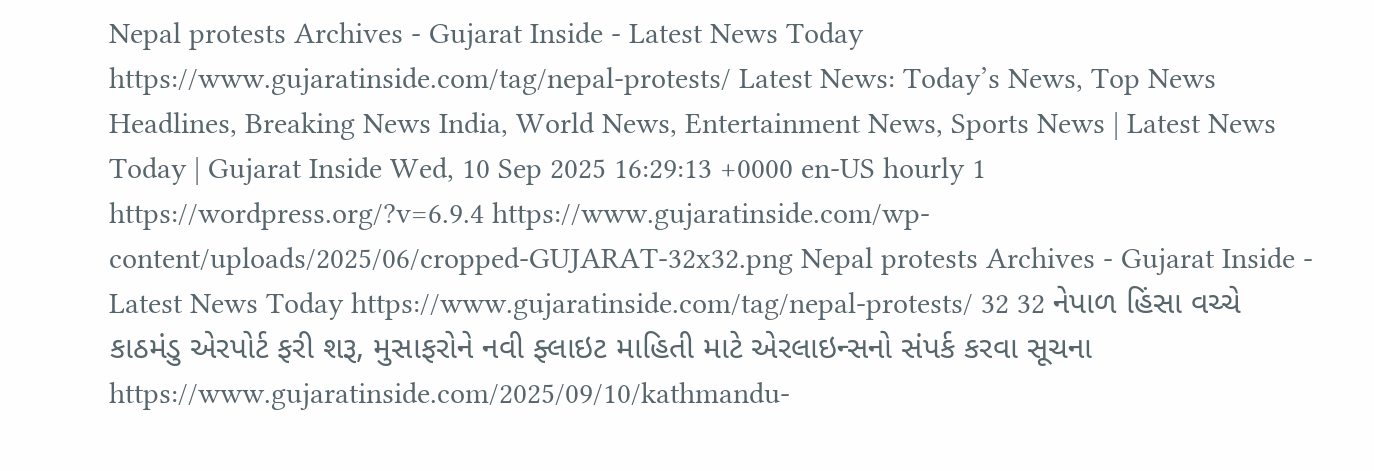Nepal protests Archives - Gujarat Inside - Latest News Today https://www.gujaratinside.com/tag/nepal-protests/ Latest News: Today’s News, Top News Headlines, Breaking News India, World News, Entertainment News, Sports News | Latest News Today | Gujarat Inside Wed, 10 Sep 2025 16:29:13 +0000 en-US hourly 1 https://wordpress.org/?v=6.9.4 https://www.gujaratinside.com/wp-content/uploads/2025/06/cropped-GUJARAT-32x32.png Nepal protests Archives - Gujarat Inside - Latest News Today https://www.gujaratinside.com/tag/nepal-protests/ 32 32 નેપાળ હિંસા વચ્ચે કાઠમંડુ એરપોર્ટ ફરી શરૂ, મુસાફરોને નવી ફ્લાઇટ માહિતી માટે એરલાઇન્સનો સંપર્ક કરવા સૂચના https://www.gujaratinside.com/2025/09/10/kathmandu-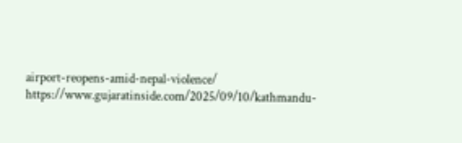airport-reopens-amid-nepal-violence/ https://www.gujaratinside.com/2025/09/10/kathmandu-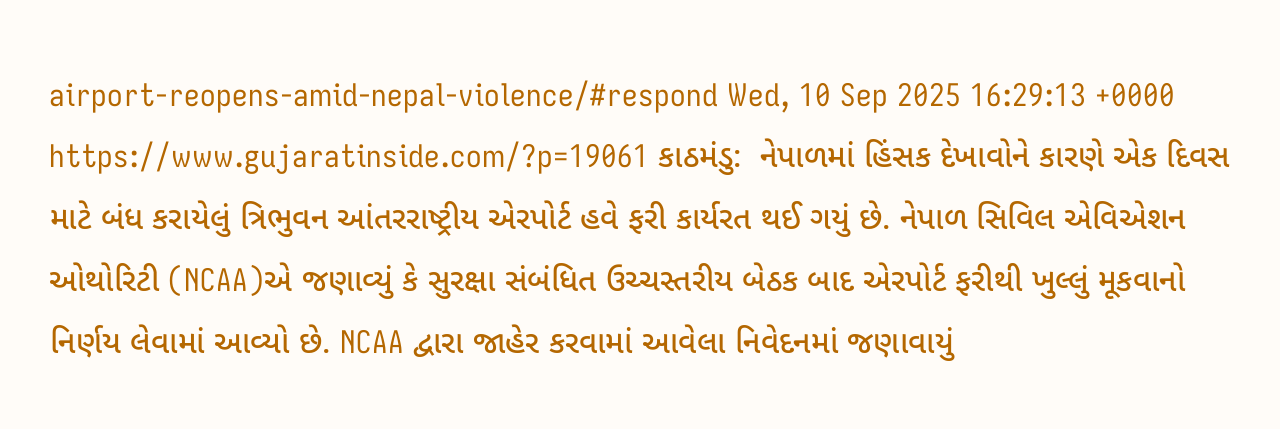airport-reopens-amid-nepal-violence/#respond Wed, 10 Sep 2025 16:29:13 +0000 https://www.gujaratinside.com/?p=19061 કાઠમંડુ:  નેપાળમાં હિંસક દેખાવોને કારણે એક દિવસ માટે બંધ કરાયેલું ત્રિભુવન આંતરરાષ્ટ્રીય એરપોર્ટ હવે ફરી કાર્યરત થઈ ગયું છે. નેપાળ સિવિલ એવિએશન ઓથોરિટી (NCAA)એ જણાવ્યું કે સુરક્ષા સંબંધિત ઉચ્ચસ્તરીય બેઠક બાદ એરપોર્ટ ફરીથી ખુલ્લું મૂકવાનો નિર્ણય લેવામાં આવ્યો છે. NCAA દ્વારા જાહેર કરવામાં આવેલા નિવેદનમાં જણાવાયું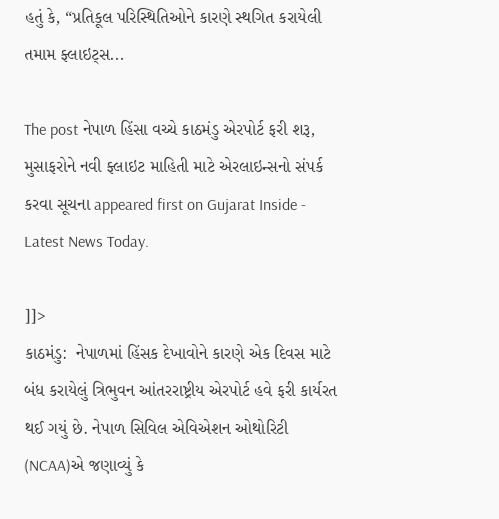હતું કે, “પ્રતિકૂલ પરિસ્થિતિઓને કારણે સ્થગિત કરાયેલી તમામ ફ્લાઇટ્સ...

The post નેપાળ હિંસા વચ્ચે કાઠમંડુ એરપોર્ટ ફરી શરૂ, મુસાફરોને નવી ફ્લાઇટ માહિતી માટે એરલાઇન્સનો સંપર્ક કરવા સૂચના appeared first on Gujarat Inside - Latest News Today.

]]>
કાઠમંડુ:  નેપાળમાં હિંસક દેખાવોને કારણે એક દિવસ માટે બંધ કરાયેલું ત્રિભુવન આંતરરાષ્ટ્રીય એરપોર્ટ હવે ફરી કાર્યરત થઈ ગયું છે. નેપાળ સિવિલ એવિએશન ઓથોરિટી (NCAA)એ જણાવ્યું કે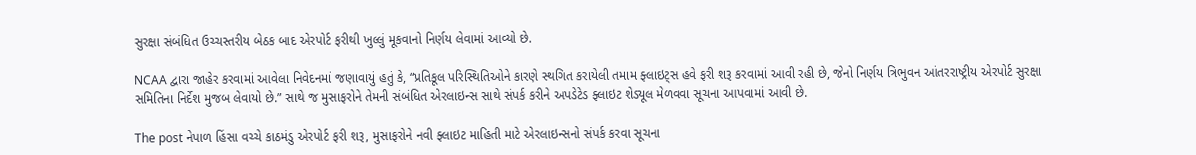સુરક્ષા સંબંધિત ઉચ્ચસ્તરીય બેઠક બાદ એરપોર્ટ ફરીથી ખુલ્લું મૂકવાનો નિર્ણય લેવામાં આવ્યો છે.

NCAA દ્વારા જાહેર કરવામાં આવેલા નિવેદનમાં જણાવાયું હતું કે, “પ્રતિકૂલ પરિસ્થિતિઓને કારણે સ્થગિત કરાયેલી તમામ ફ્લાઇટ્સ હવે ફરી શરૂ કરવામાં આવી રહી છે, જેનો નિર્ણય ત્રિભુવન આંતરરાષ્ટ્રીય એરપોર્ટ સુરક્ષા સમિતિના નિર્દેશ મુજબ લેવાયો છે.” સાથે જ મુસાફરોને તેમની સંબંધિત એરલાઇન્સ સાથે સંપર્ક કરીને અપડેટેડ ફ્લાઇટ શેડ્યૂલ મેળવવા સૂચના આપવામાં આવી છે.

The post નેપાળ હિંસા વચ્ચે કાઠમંડુ એરપોર્ટ ફરી શરૂ, મુસાફરોને નવી ફ્લાઇટ માહિતી માટે એરલાઇન્સનો સંપર્ક કરવા સૂચના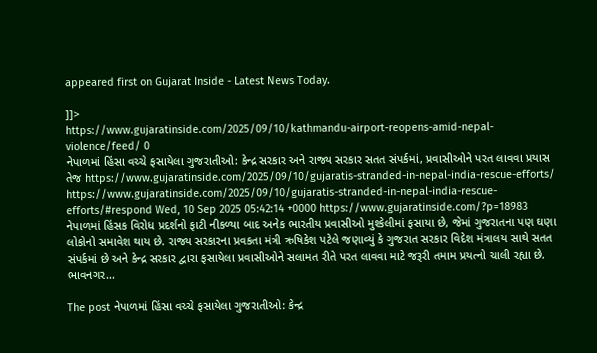appeared first on Gujarat Inside - Latest News Today.

]]>
https://www.gujaratinside.com/2025/09/10/kathmandu-airport-reopens-amid-nepal-violence/feed/ 0
નેપાળમાં હિંસા વચ્ચે ફસાયેલા ગુજરાતીઓ: કેન્દ્ર સરકાર અને રાજ્ય સરકાર સતત સંપર્કમાં, પ્રવાસીઓને પરત લાવવા પ્રયાસ તેજ https://www.gujaratinside.com/2025/09/10/gujaratis-stranded-in-nepal-india-rescue-efforts/ https://www.gujaratinside.com/2025/09/10/gujaratis-stranded-in-nepal-india-rescue-efforts/#respond Wed, 10 Sep 2025 05:42:14 +0000 https://www.gujaratinside.com/?p=18983 નેપાળમાં હિંસક વિરોધ પ્રદર્શનો ફાટી નીકળ્યા બાદ અનેક ભારતીય પ્રવાસીઓ મુશ્કેલીમાં ફસાયા છે, જેમાં ગુજરાતના પણ ઘણા લોકોનો સમાવેશ થાય છે. રાજ્ય સરકારના પ્રવકતા મંત્રી ઋષિકેશ પટેલે જણાવ્યું કે ગુજરાત સરકાર વિદેશ મંત્રાલય સાથે સતત સંપર્કમાં છે અને કેન્દ્ર સરકાર દ્વારા ફસાયેલા પ્રવાસીઓને સલામત રીતે પરત લાવવા માટે જરૂરી તમામ પ્રયત્નો ચાલી રહ્યા છે. ભાવનગર...

The post નેપાળમાં હિંસા વચ્ચે ફસાયેલા ગુજરાતીઓ: કેન્દ્ર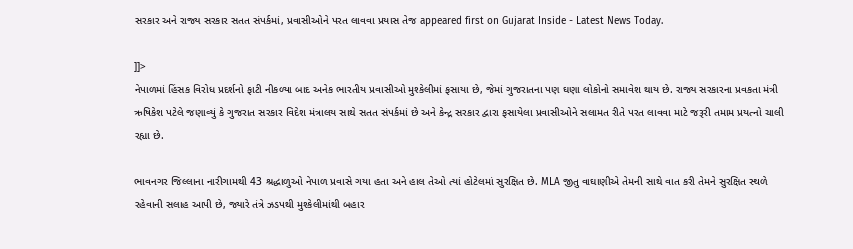સરકાર અને રાજ્ય સરકાર સતત સંપર્કમાં, પ્રવાસીઓને પરત લાવવા પ્રયાસ તેજ appeared first on Gujarat Inside - Latest News Today.

]]>
નેપાળમાં હિંસક વિરોધ પ્રદર્શનો ફાટી નીકળ્યા બાદ અનેક ભારતીય પ્રવાસીઓ મુશ્કેલીમાં ફસાયા છે, જેમાં ગુજરાતના પણ ઘણા લોકોનો સમાવેશ થાય છે. રાજ્ય સરકારના પ્રવકતા મંત્રી ઋષિકેશ પટેલે જણાવ્યું કે ગુજરાત સરકાર વિદેશ મંત્રાલય સાથે સતત સંપર્કમાં છે અને કેન્દ્ર સરકાર દ્વારા ફસાયેલા પ્રવાસીઓને સલામત રીતે પરત લાવવા માટે જરૂરી તમામ પ્રયત્નો ચાલી રહ્યા છે.

ભાવનગર જિલ્લાના નારીગામથી 43 શ્રદ્ધાળુઓ નેપાળ પ્રવાસે ગયા હતા અને હાલ તેઓ ત્યાં હોટેલમાં સુરક્ષિત છે. MLA જીતુ વાઘાણીએ તેમની સાથે વાત કરી તેમને સુરક્ષિત સ્થળે રહેવાની સલાહ આપી છે, જ્યારે તંત્રે ઝડપથી મુશ્કેલીમાંથી બહાર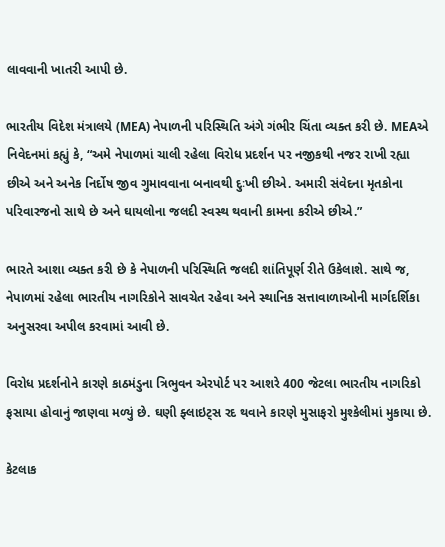લાવવાની ખાતરી આપી છે.

ભારતીય વિદેશ મંત્રાલયે (MEA) નેપાળની પરિસ્થિતિ અંગે ગંભીર ચિંતા વ્યક્ત કરી છે. MEAએ નિવેદનમાં કહ્યું કે, “અમે નેપાળમાં ચાલી રહેલા વિરોધ પ્રદર્શન પર નજીકથી નજર રાખી રહ્યા છીએ અને અનેક નિર્દોષ જીવ ગુમાવવાના બનાવથી દુઃખી છીએ. અમારી સંવેદના મૃતકોના પરિવારજનો સાથે છે અને ઘાયલોના જલદી સ્વસ્થ થવાની કામના કરીએ છીએ.”

ભારતે આશા વ્યક્ત કરી છે કે નેપાળની પરિસ્થિતિ જલદી શાંતિપૂર્ણ રીતે ઉકેલાશે. સાથે જ, નેપાળમાં રહેલા ભારતીય નાગરિકોને સાવચેત રહેવા અને સ્થાનિક સત્તાવાળાઓની માર્ગદર્શિકા અનુસરવા અપીલ કરવામાં આવી છે.

વિરોધ પ્રદર્શનોને કારણે કાઠમંડુના ત્રિભુવન એરપોર્ટ પર આશરે 400 જેટલા ભારતીય નાગરિકો ફસાયા હોવાનું જાણવા મળ્યું છે. ઘણી ફ્લાઇટ્સ રદ થવાને કારણે મુસાફરો મુશ્કેલીમાં મુકાયા છે.

કેટલાક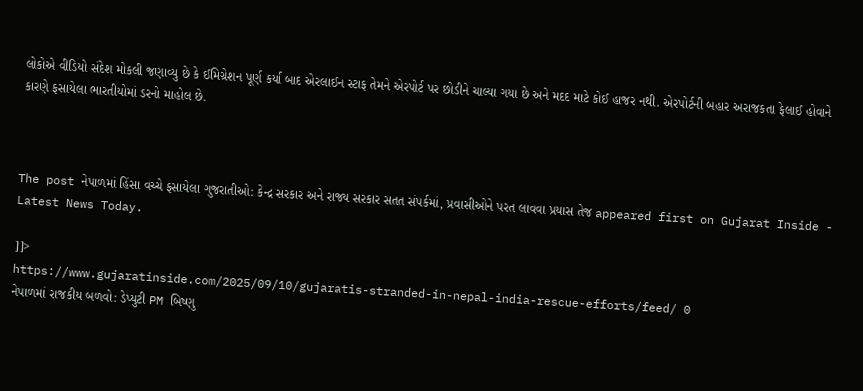લોકોએ વીડિયો સંદેશ મોકલી જણાવ્યુ છે કે ઈમિગ્રેશન પૂર્ણ કર્યા બાદ એરલાઈન સ્ટાફ તેમને એરપોર્ટ પર છોડીને ચાલ્યા ગયા છે અને મદદ માટે કોઈ હાજર નથી. એરપોર્ટની બહાર અરાજકતા ફેલાઈ હોવાને કારણે ફસાયેલા ભારતીયોમાં ડરનો માહોલ છે.



The post નેપાળમાં હિંસા વચ્ચે ફસાયેલા ગુજરાતીઓ: કેન્દ્ર સરકાર અને રાજ્ય સરકાર સતત સંપર્કમાં, પ્રવાસીઓને પરત લાવવા પ્રયાસ તેજ appeared first on Gujarat Inside - Latest News Today.

]]>
https://www.gujaratinside.com/2025/09/10/gujaratis-stranded-in-nepal-india-rescue-efforts/feed/ 0
નેપાળમાં રાજકીય બળવો: ડેપ્યુટી PM બિષ્ણુ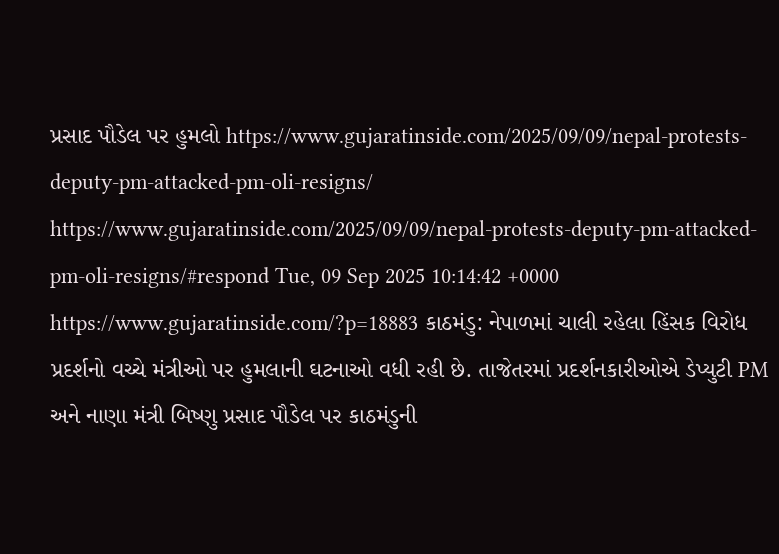પ્રસાદ પૌડેલ પર હુમલો https://www.gujaratinside.com/2025/09/09/nepal-protests-deputy-pm-attacked-pm-oli-resigns/ https://www.gujaratinside.com/2025/09/09/nepal-protests-deputy-pm-attacked-pm-oli-resigns/#respond Tue, 09 Sep 2025 10:14:42 +0000 https://www.gujaratinside.com/?p=18883 કાઠમંડુ: નેપાળમાં ચાલી રહેલા હિંસક વિરોધ પ્રદર્શનો વચ્ચે મંત્રીઓ પર હુમલાની ઘટનાઓ વધી રહી છે. તાજેતરમાં પ્રદર્શનકારીઓએ ડેપ્યુટી PM અને નાણા મંત્રી બિષ્ણુ પ્રસાદ પૌડેલ પર કાઠમંડુની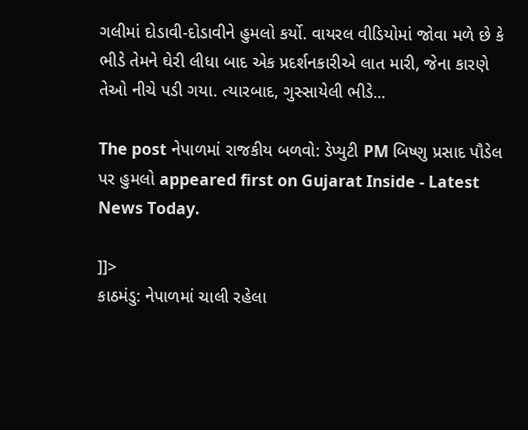ગલીમાં દોડાવી-દોડાવીને હુમલો કર્યો. વાયરલ વીડિયોમાં જોવા મળે છે કે ભીડે તેમને ઘેરી લીધા બાદ એક પ્રદર્શનકારીએ લાત મારી, જેના કારણે તેઓ નીચે પડી ગયા. ત્યારબાદ, ગુસ્સાયેલી ભીડે...

The post નેપાળમાં રાજકીય બળવો: ડેપ્યુટી PM બિષ્ણુ પ્રસાદ પૌડેલ પર હુમલો appeared first on Gujarat Inside - Latest News Today.

]]>
કાઠમંડુ: નેપાળમાં ચાલી રહેલા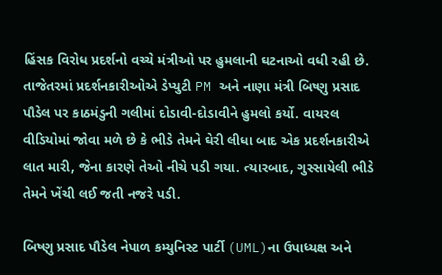હિંસક વિરોધ પ્રદર્શનો વચ્ચે મંત્રીઓ પર હુમલાની ઘટનાઓ વધી રહી છે. તાજેતરમાં પ્રદર્શનકારીઓએ ડેપ્યુટી PM અને નાણા મંત્રી બિષ્ણુ પ્રસાદ પૌડેલ પર કાઠમંડુની ગલીમાં દોડાવી-દોડાવીને હુમલો કર્યો. વાયરલ વીડિયોમાં જોવા મળે છે કે ભીડે તેમને ઘેરી લીધા બાદ એક પ્રદર્શનકારીએ લાત મારી, જેના કારણે તેઓ નીચે પડી ગયા. ત્યારબાદ, ગુસ્સાયેલી ભીડે તેમને ખેંચી લઈ જતી નજરે પડી.

બિષ્ણુ પ્રસાદ પૌડેલ નેપાળ કમ્યુનિસ્ટ પાર્ટી (UML)ના ઉપાધ્યક્ષ અને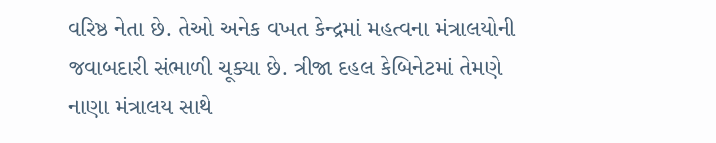વરિષ્ઠ નેતા છે. તેઓ અનેક વખત કેન્દ્રમાં મહત્વના મંત્રાલયોની જવાબદારી સંભાળી ચૂક્યા છે. ત્રીજા દહલ કેબિનેટમાં તેમણે નાણા મંત્રાલય સાથે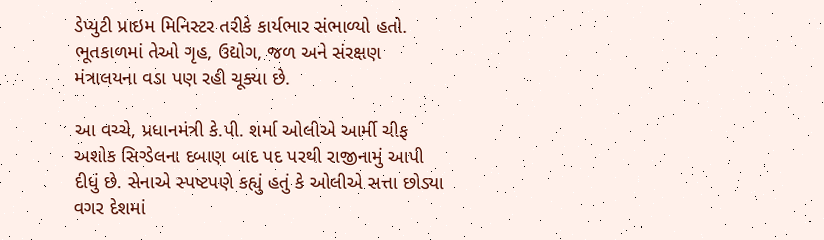ડેપ્યુટી પ્રાઇમ મિનિસ્ટર તરીકે કાર્યભાર સંભાળ્યો હતો. ભૂતકાળમાં તેઓ ગૃહ, ઉદ્યોગ, જળ અને સંરક્ષણ મંત્રાલયના વડા પણ રહી ચૂક્યા છે.

આ વચ્ચે, પ્રધાનમંત્રી કે.પી. શર્મા ઓલીએ આર્મી ચીફ અશોક સિગ્ડેલના દબાણ બાદ પદ પરથી રાજીનામું આપી દીધું છે. સેનાએ સ્પષ્ટપણે કહ્યું હતું કે ઓલીએ સત્તા છોડ્યા વગર દેશમાં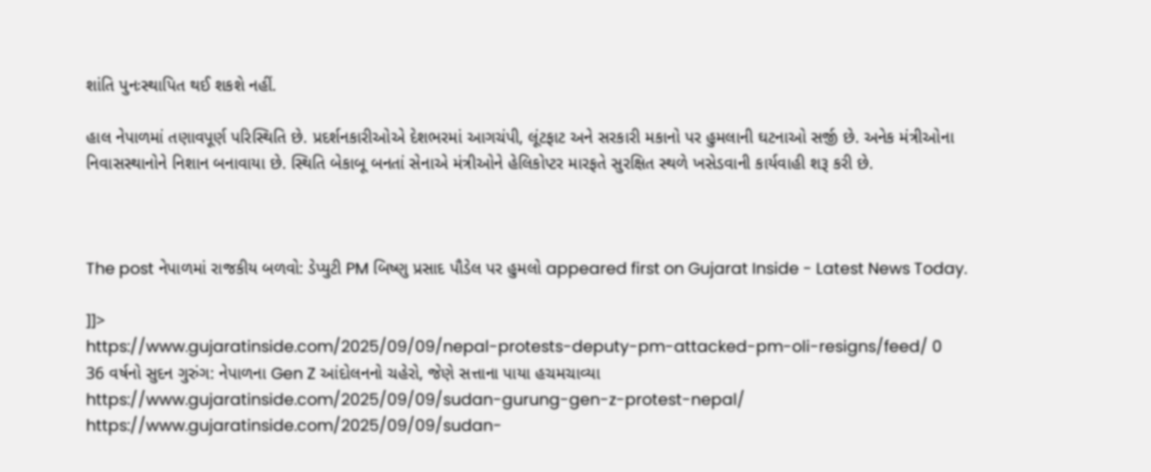શાંતિ પુનઃસ્થાપિત થઈ શકશે નહીં.

હાલ નેપાળમાં તણાવપૂર્ણ પરિસ્થિતિ છે. પ્રદર્શનકારીઓએ દેશભરમાં આગચંપી, લૂંટફાટ અને સરકારી મકાનો પર હુમલાની ઘટનાઓ સર્જી છે. અનેક મંત્રીઓના નિવાસસ્થાનોને નિશાન બનાવાયા છે. સ્થિતિ બેકાબૂ બનતાં સેનાએ મંત્રીઓને હેલિકોપ્ટર મારફતે સુરક્ષિત સ્થળે ખસેડવાની કાર્યવાહી શરૂ કરી છે.



The post નેપાળમાં રાજકીય બળવો: ડેપ્યુટી PM બિષ્ણુ પ્રસાદ પૌડેલ પર હુમલો appeared first on Gujarat Inside - Latest News Today.

]]>
https://www.gujaratinside.com/2025/09/09/nepal-protests-deputy-pm-attacked-pm-oli-resigns/feed/ 0
36 વર્ષનો સુદન ગુરુંગ: નેપાળના Gen Z આંદોલનનો ચહેરો, જેણે સત્તાના પાયા હચમચાવ્યા https://www.gujaratinside.com/2025/09/09/sudan-gurung-gen-z-protest-nepal/ https://www.gujaratinside.com/2025/09/09/sudan-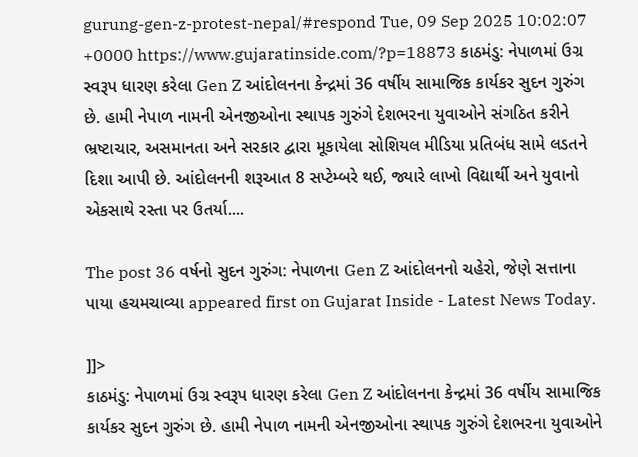gurung-gen-z-protest-nepal/#respond Tue, 09 Sep 2025 10:02:07 +0000 https://www.gujaratinside.com/?p=18873 કાઠમંડુ: નેપાળમાં ઉગ્ર સ્વરૂપ ધારણ કરેલા Gen Z આંદોલનના કેન્દ્રમાં 36 વર્ષીય સામાજિક કાર્યકર સુદન ગુરુંગ છે. હામી નેપાળ નામની એનજીઓના સ્થાપક ગુરુંગે દેશભરના યુવાઓને સંગઠિત કરીને ભ્રષ્ટાચાર, અસમાનતા અને સરકાર દ્વારા મૂકાયેલા સોશિયલ મીડિયા પ્રતિબંધ સામે લડતને દિશા આપી છે. આંદોલનની શરૂઆત 8 સપ્ટેમ્બરે થઈ, જ્યારે લાખો વિદ્યાર્થી અને યુવાનો એકસાથે રસ્તા પર ઉતર્યા....

The post 36 વર્ષનો સુદન ગુરુંગ: નેપાળના Gen Z આંદોલનનો ચહેરો, જેણે સત્તાના પાયા હચમચાવ્યા appeared first on Gujarat Inside - Latest News Today.

]]>
કાઠમંડુ: નેપાળમાં ઉગ્ર સ્વરૂપ ધારણ કરેલા Gen Z આંદોલનના કેન્દ્રમાં 36 વર્ષીય સામાજિક કાર્યકર સુદન ગુરુંગ છે. હામી નેપાળ નામની એનજીઓના સ્થાપક ગુરુંગે દેશભરના યુવાઓને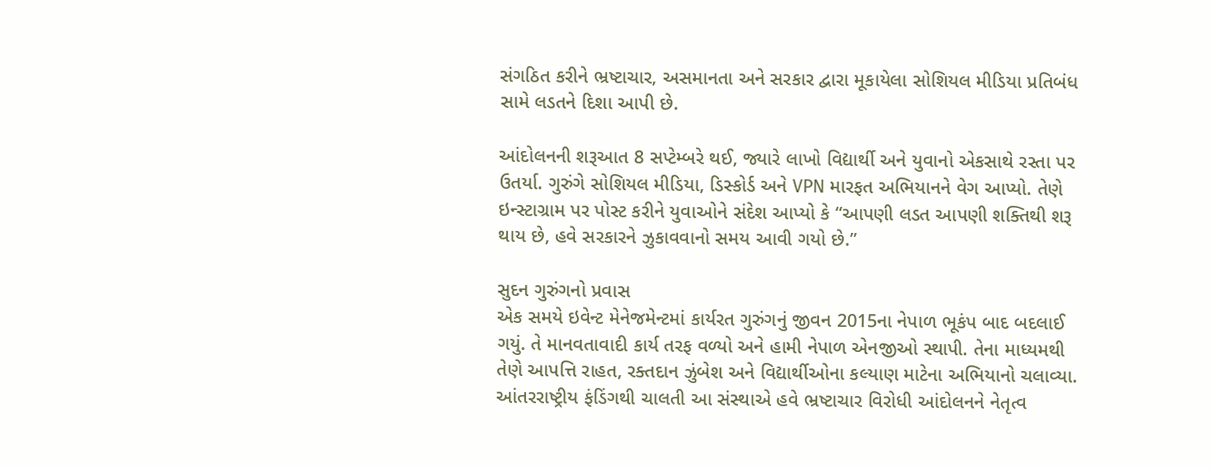સંગઠિત કરીને ભ્રષ્ટાચાર, અસમાનતા અને સરકાર દ્વારા મૂકાયેલા સોશિયલ મીડિયા પ્રતિબંધ સામે લડતને દિશા આપી છે.

આંદોલનની શરૂઆત 8 સપ્ટેમ્બરે થઈ, જ્યારે લાખો વિદ્યાર્થી અને યુવાનો એકસાથે રસ્તા પર ઉતર્યા. ગુરુંગે સોશિયલ મીડિયા, ડિસ્કોર્ડ અને VPN મારફત અભિયાનને વેગ આપ્યો. તેણે ઇન્સ્ટાગ્રામ પર પોસ્ટ કરીને યુવાઓને સંદેશ આપ્યો કે “આપણી લડત આપણી શક્તિથી શરૂ થાય છે, હવે સરકારને ઝુકાવવાનો સમય આવી ગયો છે.”

સુદન ગુરુંગનો પ્રવાસ
એક સમયે ઇવેન્ટ મેનેજમેન્ટમાં કાર્યરત ગુરુંગનું જીવન 2015ના નેપાળ ભૂકંપ બાદ બદલાઈ ગયું. તે માનવતાવાદી કાર્ય તરફ વળ્યો અને હામી નેપાળ એનજીઓ સ્થાપી. તેના માધ્યમથી તેણે આપત્તિ રાહત, રક્તદાન ઝુંબેશ અને વિદ્યાર્થીઓના કલ્યાણ માટેના અભિયાનો ચલાવ્યા. આંતરરાષ્ટ્રીય ફંડિંગથી ચાલતી આ સંસ્થાએ હવે ભ્રષ્ટાચાર વિરોધી આંદોલનને નેતૃત્વ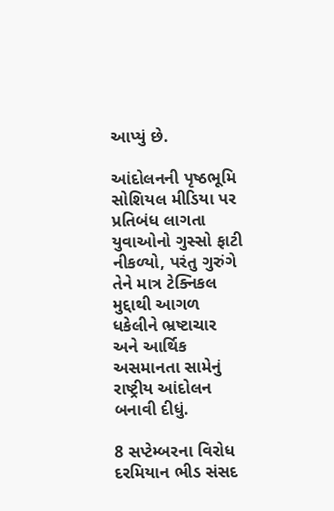આપ્યું છે.

આંદોલનની પૃષ્ઠભૂમિ
સોશિયલ મીડિયા પર પ્રતિબંધ લાગતા યુવાઓનો ગુસ્સો ફાટી નીકળ્યો, પરંતુ ગુરુંગે તેને માત્ર ટેક્નિકલ મુદ્દાથી આગળ ધકેલીને ભ્રષ્ટાચાર અને આર્થિક અસમાનતા સામેનું રાષ્ટ્રીય આંદોલન બનાવી દીધું.

8 સપ્ટેમ્બરના વિરોધ દરમિયાન ભીડ સંસદ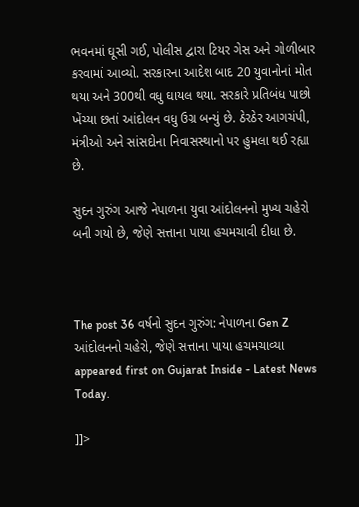ભવનમાં ઘૂસી ગઈ, પોલીસ દ્વારા ટિયર ગેસ અને ગોળીબાર કરવામાં આવ્યો. સરકારના આદેશ બાદ 20 યુવાનોનાં મોત થયા અને 300થી વધુ ઘાયલ થયા. સરકારે પ્રતિબંધ પાછો ખેંચ્યા છતાં આંદોલન વધુ ઉગ્ર બન્યું છે. ઠેરઠેર આગચંપી, મંત્રીઓ અને સાંસદોના નિવાસસ્થાનો પર હુમલા થઈ રહ્યા છે.

સુદન ગુરુંગ આજે નેપાળના યુવા આંદોલનનો મુખ્ય ચહેરો બની ગયો છે, જેણે સત્તાના પાયા હચમચાવી દીધા છે.



The post 36 વર્ષનો સુદન ગુરુંગ: નેપાળના Gen Z આંદોલનનો ચહેરો, જેણે સત્તાના પાયા હચમચાવ્યા appeared first on Gujarat Inside - Latest News Today.

]]>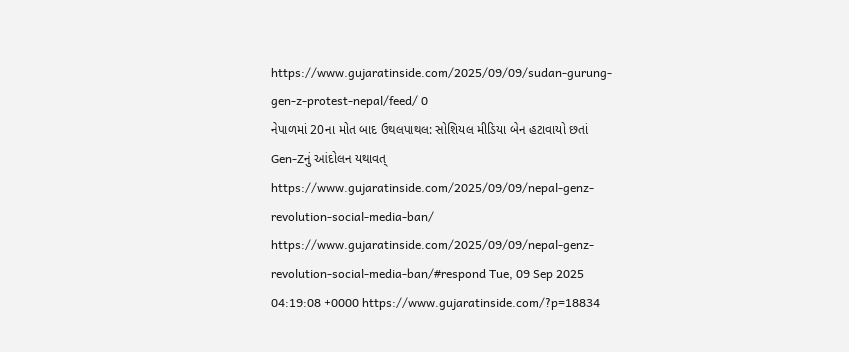https://www.gujaratinside.com/2025/09/09/sudan-gurung-gen-z-protest-nepal/feed/ 0
નેપાળમાં 20ના મોત બાદ ઉથલપાથલ: સોશિયલ મીડિયા બેન હટાવાયો છતાં Gen-Zનું આંદોલન યથાવત્ https://www.gujaratinside.com/2025/09/09/nepal-genz-revolution-social-media-ban/ https://www.gujaratinside.com/2025/09/09/nepal-genz-revolution-social-media-ban/#respond Tue, 09 Sep 2025 04:19:08 +0000 https://www.gujaratinside.com/?p=18834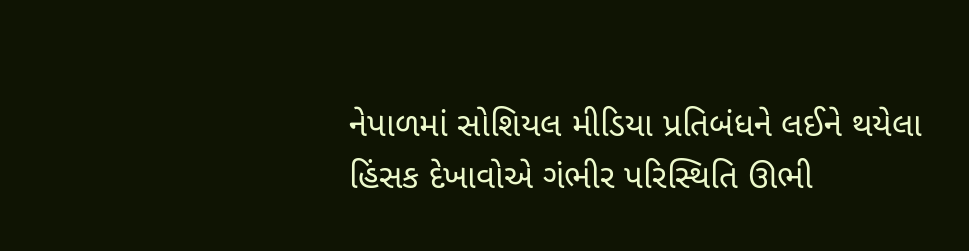નેપાળમાં સોશિયલ મીડિયા પ્રતિબંધને લઈને થયેલા હિંસક દેખાવોએ ગંભીર પરિસ્થિતિ ઊભી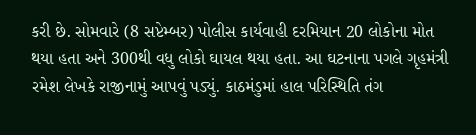કરી છે. સોમવારે (8 સપ્ટેમ્બર) પોલીસ કાર્યવાહી દરમિયાન 20 લોકોના મોત થયા હતા અને 300થી વધુ લોકો ઘાયલ થયા હતા. આ ઘટનાના પગલે ગૃહમંત્રી રમેશ લેખકે રાજીનામું આપવું પડ્યું. કાઠમંડુમાં હાલ પરિસ્થિતિ તંગ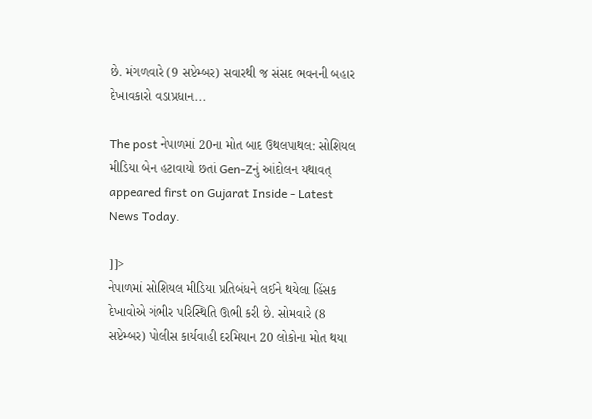છે. મંગળવારે (9 સપ્ટેમ્બર) સવારથી જ સંસદ ભવનની બહાર દેખાવકારો વડાપ્રધાન...

The post નેપાળમાં 20ના મોત બાદ ઉથલપાથલ: સોશિયલ મીડિયા બેન હટાવાયો છતાં Gen-Zનું આંદોલન યથાવત્ appeared first on Gujarat Inside - Latest News Today.

]]>
નેપાળમાં સોશિયલ મીડિયા પ્રતિબંધને લઈને થયેલા હિંસક દેખાવોએ ગંભીર પરિસ્થિતિ ઊભી કરી છે. સોમવારે (8 સપ્ટેમ્બર) પોલીસ કાર્યવાહી દરમિયાન 20 લોકોના મોત થયા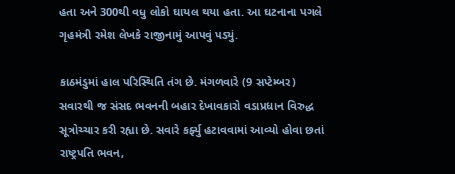હતા અને 300થી વધુ લોકો ઘાયલ થયા હતા. આ ઘટનાના પગલે ગૃહમંત્રી રમેશ લેખકે રાજીનામું આપવું પડ્યું.

કાઠમંડુમાં હાલ પરિસ્થિતિ તંગ છે. મંગળવારે (9 સપ્ટેમ્બર) સવારથી જ સંસદ ભવનની બહાર દેખાવકારો વડાપ્રધાન વિરુદ્ધ સૂત્રોચ્ચાર કરી રહ્યા છે. સવારે કર્ફ્યુ હટાવવામાં આવ્યો હોવા છતાં રાષ્ટ્રપતિ ભવન,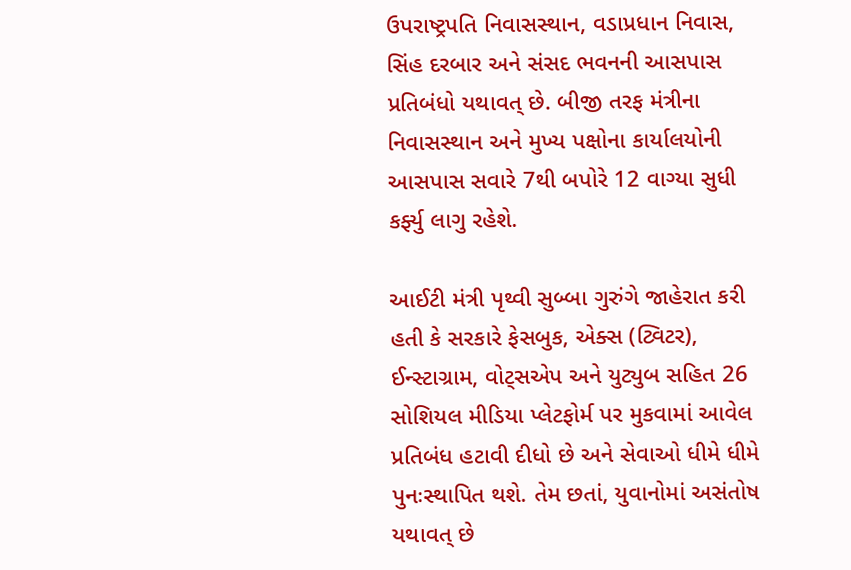ઉપરાષ્ટ્રપતિ નિવાસસ્થાન, વડાપ્રધાન નિવાસ, સિંહ દરબાર અને સંસદ ભવનની આસપાસ પ્રતિબંધો યથાવત્ છે. બીજી તરફ મંત્રીના નિવાસસ્થાન અને મુખ્ય પક્ષોના કાર્યાલયોની આસપાસ સવારે 7થી બપોરે 12 વાગ્યા સુધી કર્ફ્યુ લાગુ રહેશે.

આઈટી મંત્રી પૃથ્વી સુબ્બા ગુરુંગે જાહેરાત કરી હતી કે સરકારે ફેસબુક, એક્સ (ટ્વિટર), ઈન્સ્ટાગ્રામ, વોટ્સએપ અને યુટ્યુબ સહિત 26 સોશિયલ મીડિયા પ્લેટફોર્મ પર મુકવામાં આવેલ પ્રતિબંધ હટાવી દીધો છે અને સેવાઓ ધીમે ધીમે પુનઃસ્થાપિત થશે. તેમ છતાં, યુવાનોમાં અસંતોષ યથાવત્ છે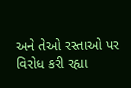અને તેઓ રસ્તાઓ પર વિરોધ કરી રહ્યા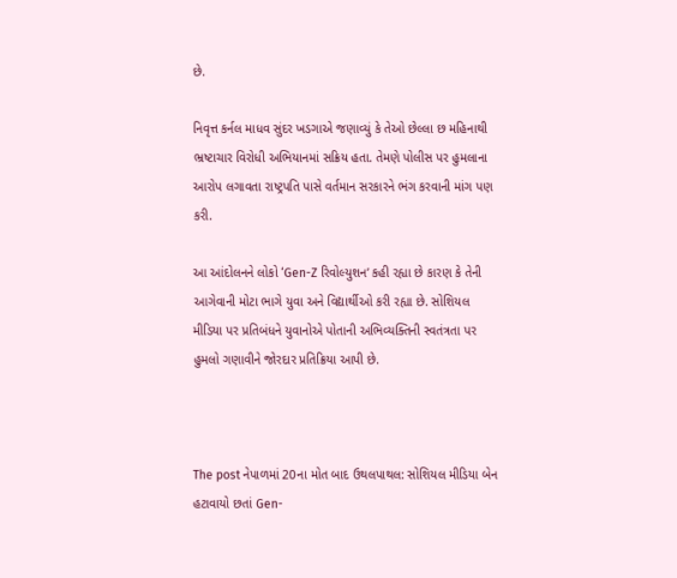છે.

નિવૃત્ત કર્નલ માધવ સુંદર ખડગાએ જણાવ્યું કે તેઓ છેલ્લા છ મહિનાથી ભ્રષ્ટાચાર વિરોધી અભિયાનમાં સક્રિય હતા. તેમણે પોલીસ પર હુમલાના આરોપ લગાવતા રાષ્ટ્રપતિ પાસે વર્તમાન સરકારને ભંગ કરવાની માંગ પણ કરી.

આ આંદોલનને લોકો ‘Gen-Z રિવોલ્યુશન’ કહી રહ્યા છે કારણ કે તેની આગેવાની મોટા ભાગે યુવા અને વિદ્યાર્થીઓ કરી રહ્યા છે. સોશિયલ મીડિયા પર પ્રતિબંધને યુવાનોએ પોતાની અભિવ્યક્તિની સ્વતંત્રતા પર હુમલો ગણાવીને જોરદાર પ્રતિક્રિયા આપી છે.



The post નેપાળમાં 20ના મોત બાદ ઉથલપાથલ: સોશિયલ મીડિયા બેન હટાવાયો છતાં Gen-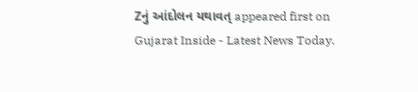Zનું આંદોલન યથાવત્ appeared first on Gujarat Inside - Latest News Today.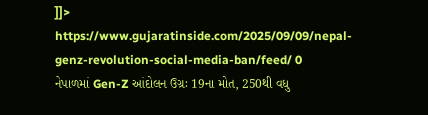]]>
https://www.gujaratinside.com/2025/09/09/nepal-genz-revolution-social-media-ban/feed/ 0
નેપાળમાં Gen-Z આંદોલન ઉગ્રઃ 19ના મોત, 250થી વધુ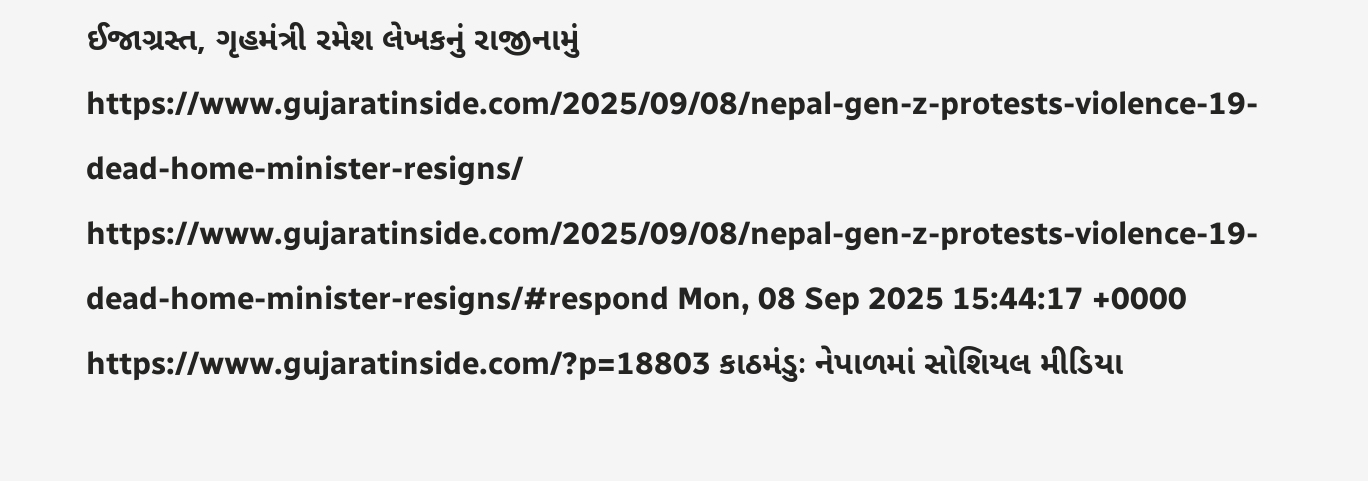ઈજાગ્રસ્ત, ગૃહમંત્રી રમેશ લેખકનું રાજીનામું https://www.gujaratinside.com/2025/09/08/nepal-gen-z-protests-violence-19-dead-home-minister-resigns/ https://www.gujaratinside.com/2025/09/08/nepal-gen-z-protests-violence-19-dead-home-minister-resigns/#respond Mon, 08 Sep 2025 15:44:17 +0000 https://www.gujaratinside.com/?p=18803 કાઠમંડુઃ નેપાળમાં સોશિયલ મીડિયા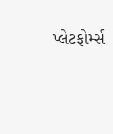પ્લેટફોર્મ્સ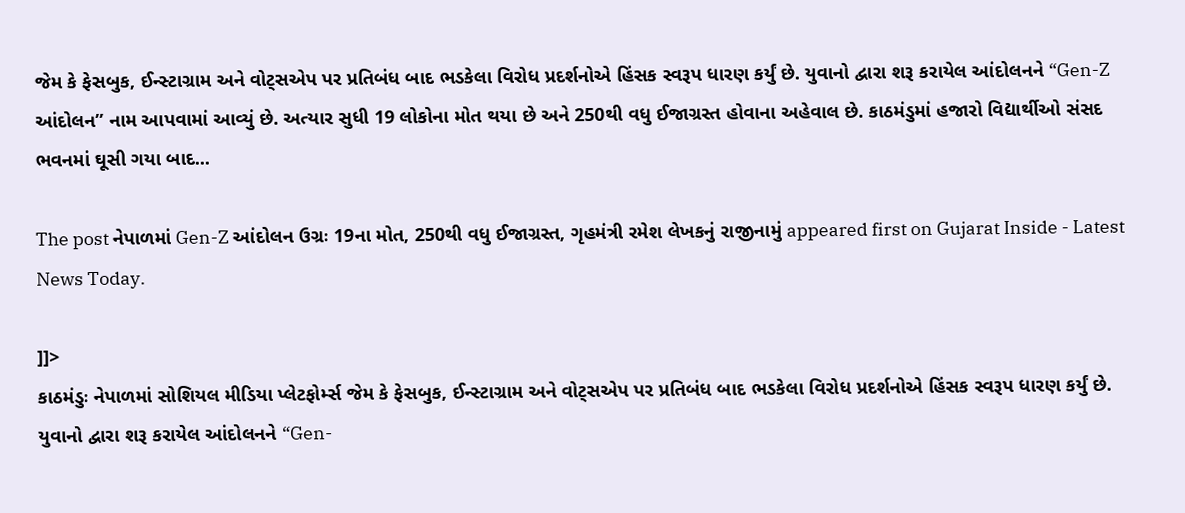જેમ કે ફેસબુક, ઈન્સ્ટાગ્રામ અને વોટ્સએપ પર પ્રતિબંધ બાદ ભડકેલા વિરોધ પ્રદર્શનોએ હિંસક સ્વરૂપ ધારણ કર્યું છે. યુવાનો દ્વારા શરૂ કરાયેલ આંદોલનને “Gen-Z આંદોલન” નામ આપવામાં આવ્યું છે. અત્યાર સુધી 19 લોકોના મોત થયા છે અને 250થી વધુ ઈજાગ્રસ્ત હોવાના અહેવાલ છે. કાઠમંડુમાં હજારો વિદ્યાર્થીઓ સંસદ ભવનમાં ઘૂસી ગયા બાદ...

The post નેપાળમાં Gen-Z આંદોલન ઉગ્રઃ 19ના મોત, 250થી વધુ ઈજાગ્રસ્ત, ગૃહમંત્રી રમેશ લેખકનું રાજીનામું appeared first on Gujarat Inside - Latest News Today.

]]>
કાઠમંડુઃ નેપાળમાં સોશિયલ મીડિયા પ્લેટફોર્મ્સ જેમ કે ફેસબુક, ઈન્સ્ટાગ્રામ અને વોટ્સએપ પર પ્રતિબંધ બાદ ભડકેલા વિરોધ પ્રદર્શનોએ હિંસક સ્વરૂપ ધારણ કર્યું છે. યુવાનો દ્વારા શરૂ કરાયેલ આંદોલનને “Gen-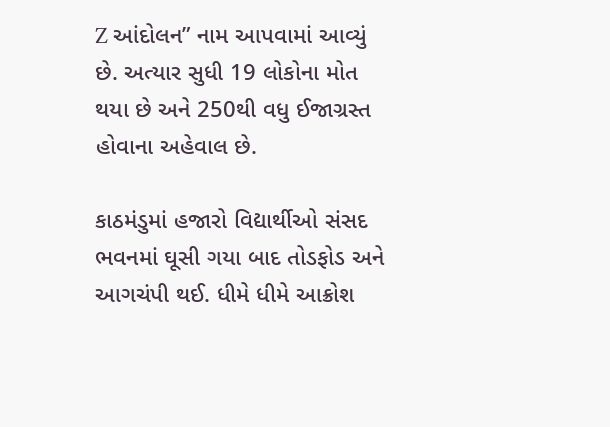Z આંદોલન” નામ આપવામાં આવ્યું છે. અત્યાર સુધી 19 લોકોના મોત થયા છે અને 250થી વધુ ઈજાગ્રસ્ત હોવાના અહેવાલ છે.

કાઠમંડુમાં હજારો વિદ્યાર્થીઓ સંસદ ભવનમાં ઘૂસી ગયા બાદ તોડફોડ અને આગચંપી થઈ. ધીમે ધીમે આક્રોશ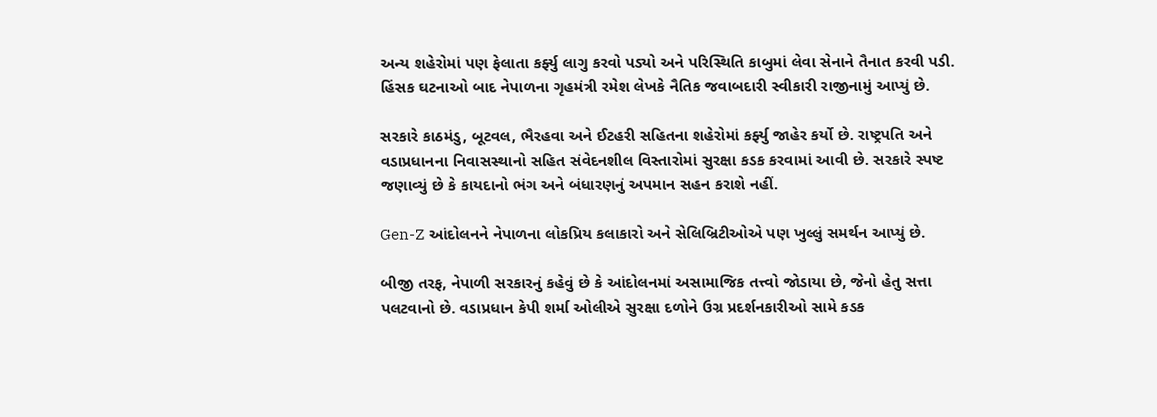અન્ય શહેરોમાં પણ ફેલાતા કર્ફ્યુ લાગુ કરવો પડ્યો અને પરિસ્થિતિ કાબુમાં લેવા સેનાને તૈનાત કરવી પડી. હિંસક ઘટનાઓ બાદ નેપાળના ગૃહમંત્રી રમેશ લેખકે નૈતિક જવાબદારી સ્વીકારી રાજીનામું આપ્યું છે.

સરકારે કાઠમંડુ, બૂટવલ, ભૈરહવા અને ઈટહરી સહિતના શહેરોમાં કર્ફ્યુ જાહેર કર્યો છે. રાષ્ટ્રપતિ અને વડાપ્રધાનના નિવાસસ્થાનો સહિત સંવેદનશીલ વિસ્તારોમાં સુરક્ષા કડક કરવામાં આવી છે. સરકારે સ્પષ્ટ જણાવ્યું છે કે કાયદાનો ભંગ અને બંધારણનું અપમાન સહન કરાશે નહીં.

Gen-Z આંદોલનને નેપાળના લોકપ્રિય કલાકારો અને સેલિબ્રિટીઓએ પણ ખુલ્લું સમર્થન આપ્યું છે.

બીજી તરફ, નેપાળી સરકારનું કહેવું છે કે આંદોલનમાં અસામાજિક તત્ત્વો જોડાયા છે, જેનો હેતુ સત્તા પલટવાનો છે. વડાપ્રધાન કેપી શર્મા ઓલીએ સુરક્ષા દળોને ઉગ્ર પ્રદર્શનકારીઓ સામે કડક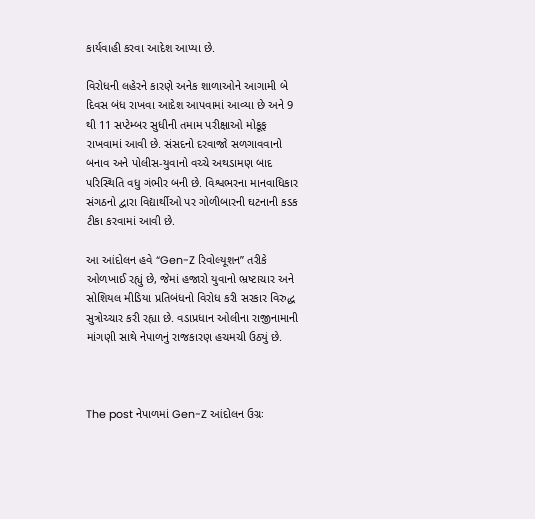કાર્યવાહી કરવા આદેશ આપ્યા છે.

વિરોધની લહેરને કારણે અનેક શાળાઓને આગામી બે દિવસ બંધ રાખવા આદેશ આપવામાં આવ્યા છે અને 9 થી 11 સપ્ટેમ્બર સુધીની તમામ પરીક્ષાઓ મોકૂફ રાખવામાં આવી છે. સંસદનો દરવાજો સળગાવવાનો બનાવ અને પોલીસ-યુવાનો વચ્ચે અથડામણ બાદ પરિસ્થિતિ વધુ ગંભીર બની છે. વિશ્વભરના માનવાધિકાર સંગઠનો દ્વારા વિદ્યાર્થીઓ પર ગોળીબારની ઘટનાની કડક ટીકા કરવામાં આવી છે.

આ આંદોલન હવે “Gen-Z રિવોલ્યૂશન” તરીકે ઓળખાઈ રહ્યું છે, જેમાં હજારો યુવાનો ભ્રષ્ટાચાર અને સોશિયલ મીડિયા પ્રતિબંધનો વિરોધ કરી સરકાર વિરુદ્ધ સુત્રોચ્ચાર કરી રહ્યા છે. વડાપ્રધાન ઓલીના રાજીનામાની માંગણી સાથે નેપાળનું રાજકારણ હચમચી ઉઠ્યું છે.



The post નેપાળમાં Gen-Z આંદોલન ઉગ્રઃ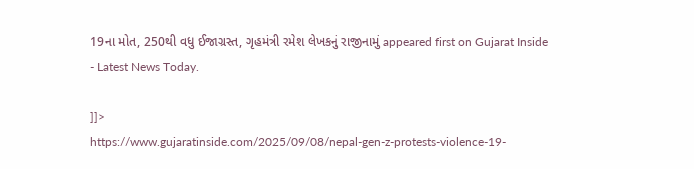19ના મોત, 250થી વધુ ઈજાગ્રસ્ત, ગૃહમંત્રી રમેશ લેખકનું રાજીનામું appeared first on Gujarat Inside - Latest News Today.

]]>
https://www.gujaratinside.com/2025/09/08/nepal-gen-z-protests-violence-19-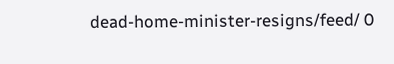dead-home-minister-resigns/feed/ 0